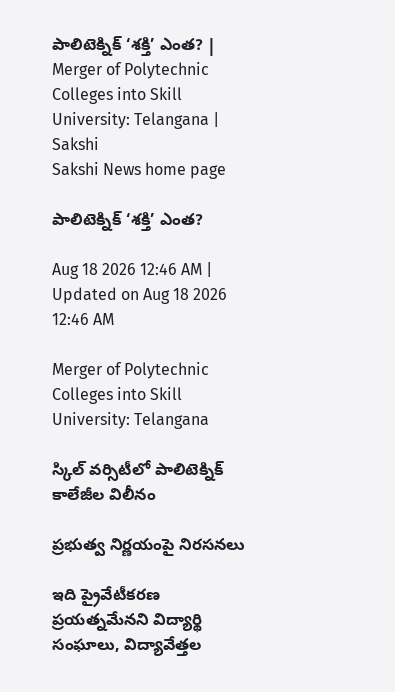పాలిటెక్నిక్‌ ‘శక్తి’ ఎంత? | Merger of Polytechnic Colleges into Skill University: Telangana | Sakshi
Sakshi News home page

పాలిటెక్నిక్‌ ‘శక్తి’ ఎంత?

Aug 18 2026 12:46 AM | Updated on Aug 18 2026 12:46 AM

Merger of Polytechnic Colleges into Skill University: Telangana

స్కిల్‌ వర్సిటీలో పాలిటెక్నిక్‌ కాలేజీల విలీనం

ప్రభుత్వ నిర్ణయంపై నిరసనలు

ఇది ప్రైవేటీకరణ ప్రయత్నమేనని విద్యార్థి సంఘాలు, విద్యావేత్తల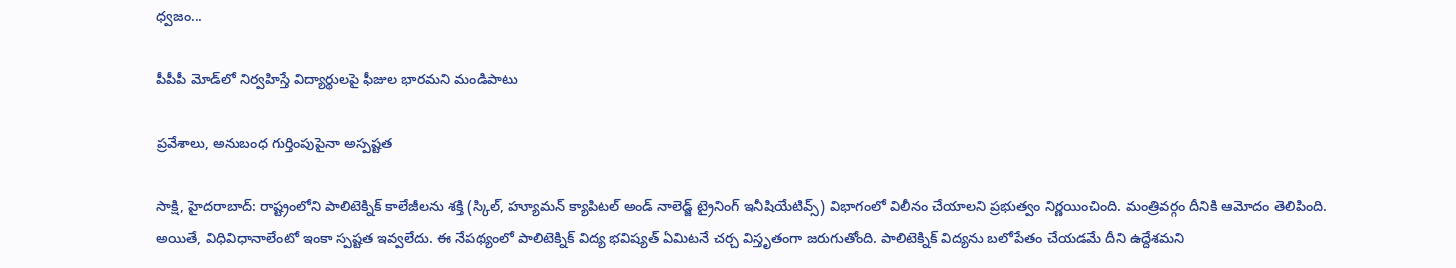ధ్వజం...

పీపీపీ మోడ్‌లో నిర్వహిస్తే విద్యార్థులపై ఫీజుల భారమని మండిపాటు

ప్రవేశాలు, అనుబంధ గుర్తింపుపైనా అస్పష్టత

సాక్షి, హైదరాబాద్‌: రాష్ట్రంలోని పాలిటెక్నిక్‌ కాలేజీలను శక్తి (స్కిల్, హ్యూమన్‌ క్యాపిటల్‌ అండ్‌ నాలెడ్జ్‌ ట్రైనింగ్‌ ఇనీషియేటివ్స్‌) విభాగంలో విలీనం చేయాలని ప్రభుత్వం నిర్ణయించింది. మంత్రివర్గం దీనికి ఆమోదం తెలిపింది. అయితే, విధివిధానాలేంటో ఇంకా స్పష్టత ఇవ్వలేదు. ఈ నేపథ్యంలో పాలిటెక్నిక్‌ విద్య భవిష్యత్‌ ఏమిటనే చర్చ విస్తృతంగా జరుగుతోంది. పాలిటెక్నిక్‌ విద్యను బలోపేతం చేయడమే దీని ఉద్దేశమని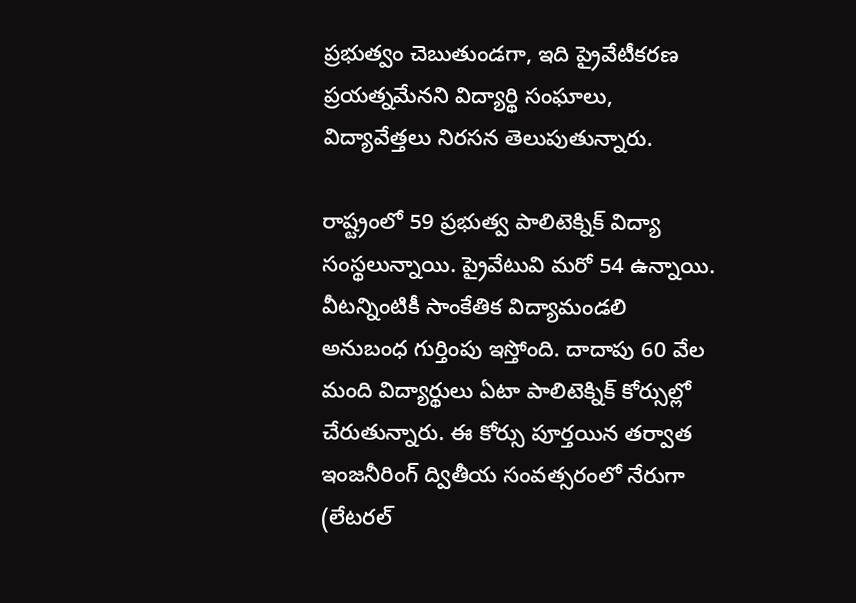ప్రభుత్వం చెబుతుండగా, ఇది ప్రైవేటీకరణ ప్రయత్నమేనని విద్యార్థి సంఘాలు, విద్యావేత్తలు నిరసన తెలుపుతున్నారు.

రాష్ట్రంలో 59 ప్రభుత్వ పాలిటెక్నిక్‌ విద్యా సంస్థలున్నాయి. ప్రైవేటువి మరో 54 ఉన్నాయి. వీటన్నింటికీ సాంకేతిక విద్యామండలి అనుబంధ గుర్తింపు ఇస్తోంది. దాదాపు 60 వేల మంది విద్యార్థులు ఏటా పాలిటెక్నిక్‌ కోర్సుల్లో చేరుతున్నారు. ఈ కోర్సు పూర్తయిన తర్వాత ఇంజనీరింగ్‌ ద్వితీయ సంవత్సరంలో నేరుగా (లేటరల్‌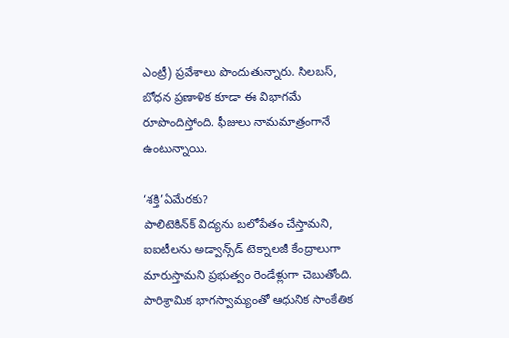ఎంట్రీ) ప్రవేశాలు పొందుతున్నారు. సిలబస్, బోధన ప్రణాళిక కూడా ఈ విభాగమే రూపొందిస్తోంది. ఫీజులు నామమాత్రంగానే ఉంటున్నాయి.

‘శక్తి’ఏమేరకు?
పాలిటెకిన్‌క్‌ విద్యను బలోపేతం చేస్తామని, ఐఐటీలను అడ్వాన్స్‌డ్‌ టెక్నాలజీ కేంద్రాలుగా మారుస్తామని ప్రభుత్వం రెండేళ్లుగా చెబుతోంది. పారిశ్రామిక భాగస్వామ్యంతో ఆధునిక సాంకేతిక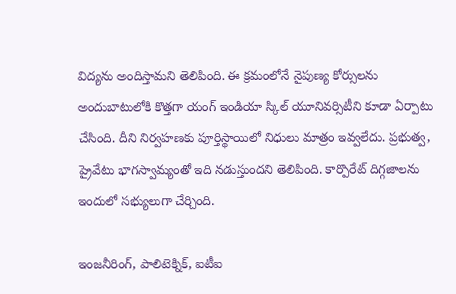విద్యను అందిస్తామని తెలిపింది. ఈ క్రమంలోనే నైపుణ్య కోర్సులను అందుబాటులోకి కొత్తగా యంగ్‌ ఇండియా స్కిల్‌ యూనివర్సిటీని కూడా ఏర్పాటు చేసింది. దీని నిర్వహణకు పూర్తిస్థాయిలో నిధులు మాత్రం ఇవ్వలేదు. ప్రభుత్వ, ప్రైవేటు భాగస్వామ్యంతో ఇది నడుస్తుందని తెలిపింది. కార్పొరేట్‌ దిగ్గజాలను ఇందులో సభ్యులుగా చేర్చింది.

ఇంజనీరింగ్, పాలిటెక్నిక్, ఐటీఐ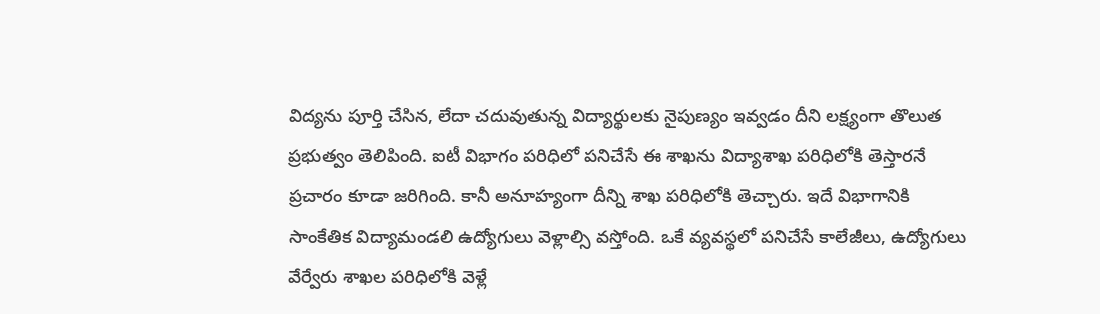విద్యను పూర్తి చేసిన, లేదా చదువుతున్న విద్యార్థులకు నైపుణ్యం ఇవ్వడం దీని లక్ష్యంగా తొలుత ప్రభుత్వం తెలిపింది. ఐటీ విభాగం పరిధిలో పనిచేసే ఈ శాఖను విద్యాశాఖ పరిధిలోకి తెస్తారనే ప్రచారం కూడా జరిగింది. కానీ అనూహ్యంగా దీన్ని శాఖ పరిధిలోకి తెచ్చారు. ఇదే విభాగానికి సాంకేతిక విద్యామండలి ఉద్యోగులు వెళ్లాల్సి వస్తోంది. ఒకే వ్యవస్థలో పనిచేసే కాలేజీలు, ఉద్యోగులు వేర్వేరు శాఖల పరిధిలోకి వెళ్లే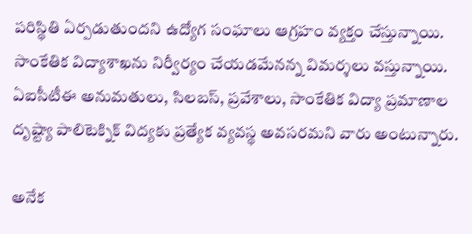పరిస్థితి ఏర్పడుతుందని ఉద్యోగ సంఘాలు ఆగ్రహం వ్యక్తం చేస్తున్నాయి. సాంకేతిక విద్యాశాఖను నిర్వీర్యం చేయడమేనన్న విమర్శలు వస్తున్నాయి. ఏఐసీటీఈ అనుమతులు, సిలబస్, ప్రవేశాలు, సాంకేతిక విద్యా ప్రమాణాల దృష్ట్యా పాలిటెక్నిక్‌ విద్యకు ప్రత్యేక వ్యవస్థ అవసరమని వారు అంటున్నారు.

అనేక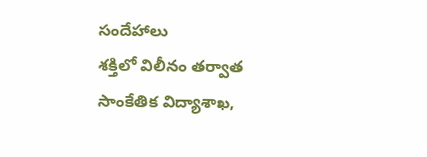సందేహాలు
శక్తిలో విలీనం తర్వాత సాంకేతిక విద్యాశాఖ,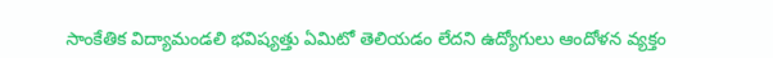సాంకేతిక విద్యామండలి భవిష్యత్తు ఏమిటో తెలియడం లేదని ఉద్యోగులు ఆందోళన వ్యక్తం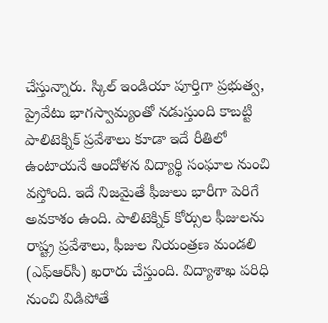చేస్తున్నారు. స్కిల్‌ ఇండియా పూర్తిగా ప్రభుత్వ, ప్రైవేటు భాగస్వామ్యంతో నడుస్తుంది కాబట్టి పాలిటెక్నిక్‌ ప్రవేశాలు కూడా ఇదే రీతిలో ఉంటాయనే ఆందోళన విద్యార్థి సంఘాల నుంచి వస్తోంది. ఇదే నిజమైతే ఫీజులు భారీగా పెరిగే అవకాశం ఉంది. పాలిటెక్నిక్‌ కోర్సుల ఫీజులను రాష్ట్ర ప్రవేశాలు, ఫీజుల నియంత్రణ మండలి (ఎఫ్‌ఆర్‌సీ) ఖరారు చేస్తుంది. విద్యాశాఖ పరిధి నుంచి విడిపోతే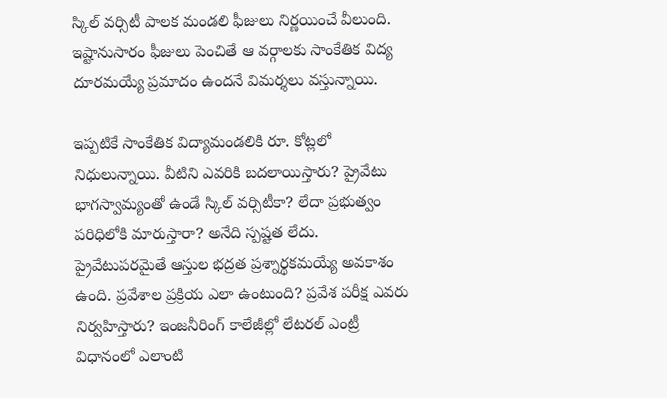స్కిల్‌ వర్సిటీ పాలక మండలి ఫీజులు నిర్ణయించే వీలుంది. ఇష్టానుసారం ఫీజులు పెంచితే ఆ వర్గాలకు సాంకేతిక విద్య దూరమయ్యే ప్రమాదం ఉందనే విమర్శలు వస్తున్నాయి.

ఇప్పటికే సాంకేతిక విద్యామండలికి రూ. కోట్లలో నిధులున్నాయి. వీటిని ఎవరికి బదలాయిస్తారు? ప్రైవేటు భాగస్వామ్యంతో ఉండే స్కిల్‌ వర్సిటీకా? లేదా ప్రభుత్వం పరిధిలోకి మారుస్తారా? అనేది స్పష్టత లేదు. ప్రైవేటుపరమైతే ఆస్తుల భద్రత ప్రశ్నార్థకమయ్యే అవకాశం ఉంది. ప్రవేశాల ప్రక్రియ ఎలా ఉంటుంది? ప్రవేశ పరీక్ష ఎవరు నిర్వహిస్తారు? ఇంజనీరింగ్‌ కాలేజీల్లో లేటరల్‌ ఎంట్రీ విధానంలో ఎలాంటి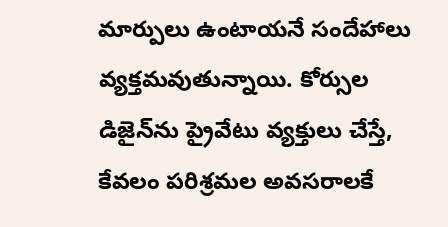మార్పులు ఉంటాయనే సందేహాలు వ్యక్తమవుతున్నాయి. కోర్సుల డిజైన్‌ను ప్రైవేటు వ్యక్తులు చేస్తే, కేవలం పరిశ్రమల అవసరాలకే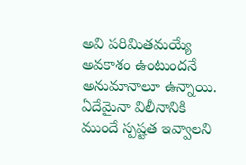అవి పరిమితమయ్యే అవకాశం ఉంటుందనే అనుమానాలూ ఉన్నాయి. ఏదేమైనా విలీనానికి ముందే స్పష్టత ఇవ్వాలని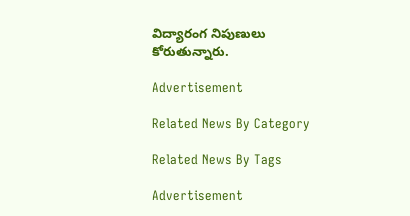విద్యారంగ నిపుణులు కోరుతున్నారు.

Advertisement

Related News By Category

Related News By Tags

Advertisement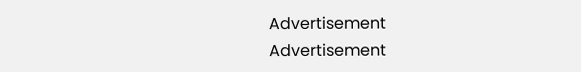Advertisement
Advertisement